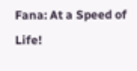Fana: At a Speed of Life!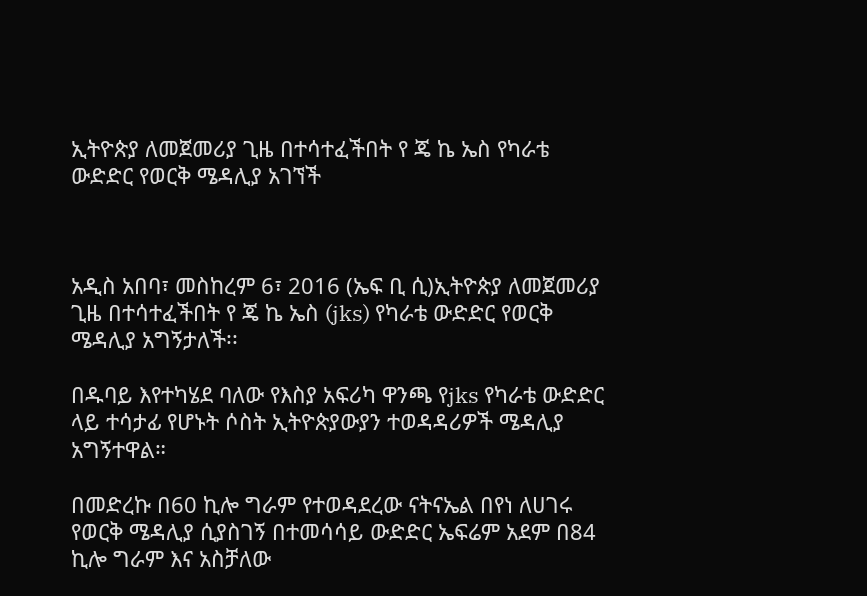ኢትዮጵያ ለመጀመሪያ ጊዜ በተሳተፈችበት የ ጄ ኬ ኤስ የካራቴ ውድድር የወርቅ ሜዳሊያ አገኘች



አዲስ አበባ፣ መስከረም 6፣ 2016 (ኤፍ ቢ ሲ)ኢትዮጵያ ለመጀመሪያ ጊዜ በተሳተፈችበት የ ጄ ኬ ኤስ (jks) የካራቴ ውድድር የወርቅ ሜዳሊያ አግኝታለች፡፡

በዱባይ እየተካሄደ ባለው የእስያ አፍሪካ ዋንጫ የjks የካራቴ ውድድር ላይ ተሳታፊ የሆኑት ሶስት ኢትዮጵያውያን ተወዳዳሪዎች ሜዳሊያ አግኝተዋል።

በመድረኩ በ60 ኪሎ ግራም የተወዳደረው ናትናኤል በየነ ለሀገሩ የወርቅ ሜዳሊያ ሲያስገኝ በተመሳሳይ ውድድር ኤፍሬም አደም በ84 ኪሎ ግራም እና አስቻለው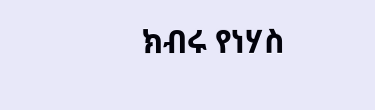ክብሩ የነሃስ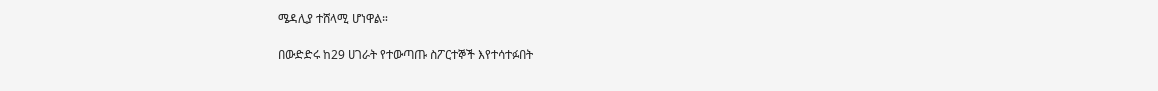ሜዳሊያ ተሸላሚ ሆነዋል።

በውድድሩ ከ29 ሀገራት የተውጣጡ ስፖርተኞች እየተሳተፉበት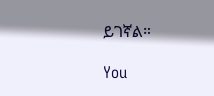ይገኛል።

You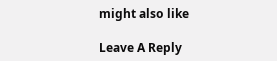might also like

Leave A Reply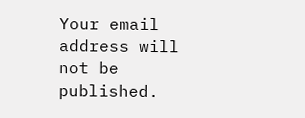Your email address will not be published.